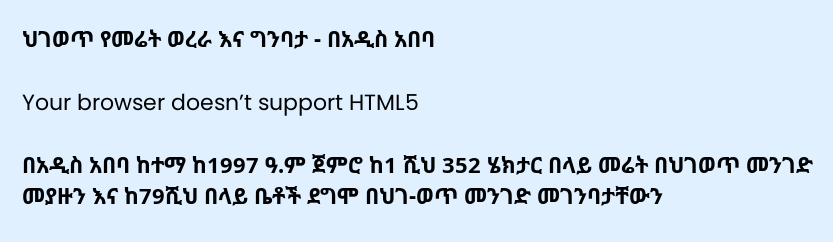ህገወጥ የመሬት ወረራ እና ግንባታ - በአዲስ አበባ

Your browser doesn’t support HTML5

በአዲስ አበባ ከተማ ከ1997 ዓ.ም ጀምሮ ከ1 ሺህ 352 ሄክታር በላይ መሬት በህገወጥ መንገድ መያዙን እና ከ79ሺህ በላይ ቤቶች ደግሞ በህገ-ወጥ መንገድ መገንባታቸውን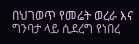በህገወጥ የመሬት ወረራ እና ግንባታ ላይ ሲደረግ የነበረ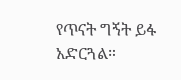የጥናት ግኝት ይፋ አድርጓል።